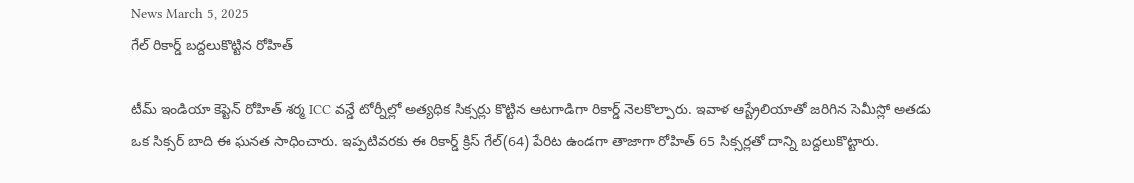News March 5, 2025
గేల్ రికార్డ్ బద్దలుకొట్టిన రోహిత్

టీమ్ ఇండియా కెప్టెన్ రోహిత్ శర్మ ICC వన్డే టోర్నీల్లో అత్యధిక సిక్సర్లు కొట్టిన ఆటగాడిగా రికార్డ్ నెలకొల్పారు. ఇవాళ ఆస్ట్రేలియాతో జరిగిన సెమీస్లో అతడు ఒక సిక్సర్ బాది ఈ ఘనత సాధించారు. ఇప్పటివరకు ఈ రికార్డ్ క్రిస్ గేల్(64) పేరిట ఉండగా తాజాగా రోహిత్ 65 సిక్సర్లతో దాన్ని బద్దలుకొట్టారు.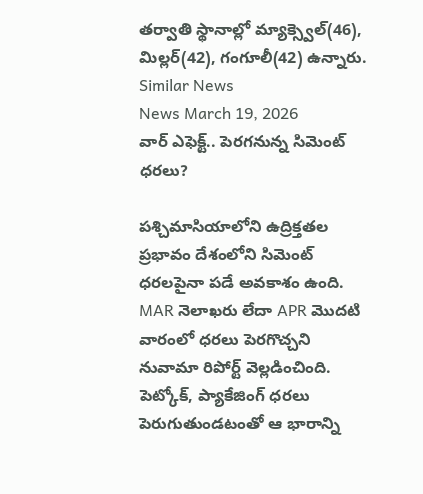తర్వాతి స్థానాల్లో మ్యాక్స్వెల్(46), మిల్లర్(42), గంగూలీ(42) ఉన్నారు.
Similar News
News March 19, 2026
వార్ ఎఫెక్ట్.. పెరగనున్న సిమెంట్ ధరలు?

పశ్చిమాసియాలోని ఉద్రిక్తతల ప్రభావం దేశంలోని సిమెంట్ ధరలపైనా పడే అవకాశం ఉంది. MAR నెలాఖరు లేదా APR మొదటి వారంలో ధరలు పెరగొచ్చని నువామా రిపోర్ట్ వెల్లడించింది. పెట్కోక్, ప్యాకేజింగ్ ధరలు పెరుగుతుండటంతో ఆ భారాన్ని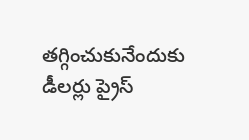తగ్గించుకునేందుకు డీలర్లు ప్రైస్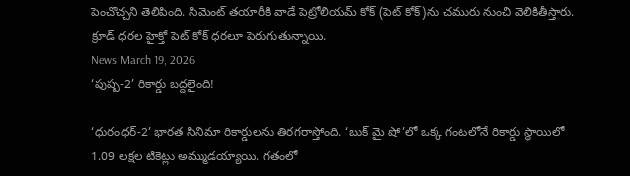పెంచొచ్చని తెలిపింది. సిమెంట్ తయారీకి వాడే పెట్రోలియమ్ కోక్ (పెట్ కోక్)ను చమురు నుంచి వెలికితీస్తారు. క్రూడ్ ధరల హైక్తో పెట్ కోక్ ధరలూ పెరుగుతున్నాయి.
News March 19, 2026
‘పుష్ప-2’ రికార్డు బద్దలైంది!

‘ధురంధర్-2’ భారత సినిమా రికార్డులను తిరగరాస్తోంది. ‘బుక్ మై షో’లో ఒక్క గంటలోనే రికార్డు స్థాయిలో 1.09 లక్షల టికెట్లు అమ్ముడయ్యాయి. గతంలో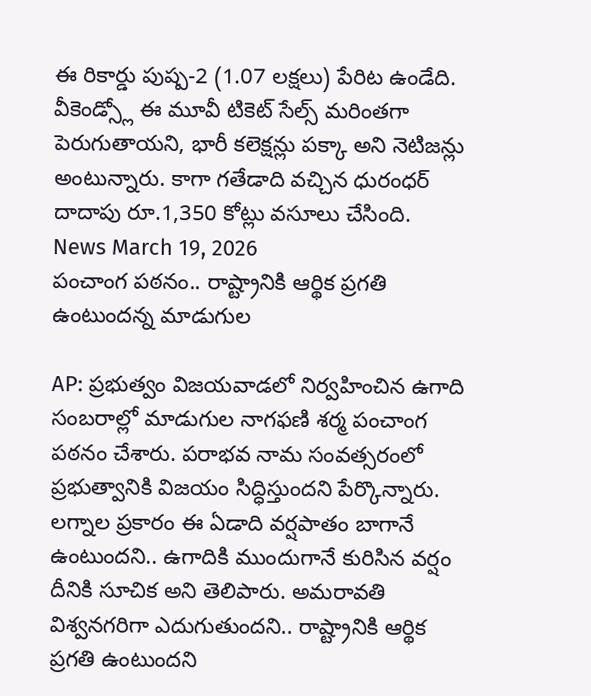ఈ రికార్డు పుష్ప-2 (1.07 లక్షలు) పేరిట ఉండేది. వీకెండ్స్లో ఈ మూవీ టికెట్ సేల్స్ మరింతగా పెరుగుతాయని, భారీ కలెక్షన్లు పక్కా అని నెటిజన్లు అంటున్నారు. కాగా గతేడాది వచ్చిన ధురంధర్ దాదాపు రూ.1,350 కోట్లు వసూలు చేసింది.
News March 19, 2026
పంచాంగ పఠనం.. రాష్ట్రానికి ఆర్థిక ప్రగతి ఉంటుందన్న మాడుగుల

AP: ప్రభుత్వం విజయవాడలో నిర్వహించిన ఉగాది సంబరాల్లో మాడుగుల నాగఫణి శర్మ పంచాంగ పఠనం చేశారు. పరాభవ నామ సంవత్సరంలో ప్రభుత్వానికి విజయం సిద్ధిస్తుందని పేర్కొన్నారు. లగ్నాల ప్రకారం ఈ ఏడాది వర్షపాతం బాగానే ఉంటుందని.. ఉగాదికి ముందుగానే కురిసిన వర్షం దీనికి సూచిక అని తెలిపారు. అమరావతి విశ్వనగరిగా ఎదుగుతుందని.. రాష్ట్రానికి ఆర్థిక ప్రగతి ఉంటుందని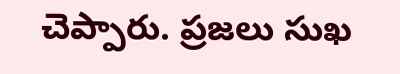చెప్పారు. ప్రజలు సుఖ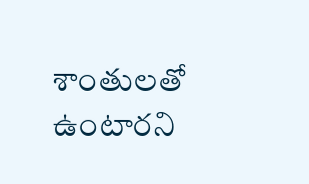శాంతులతో ఉంటారని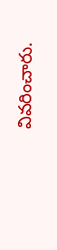వివరించారు.